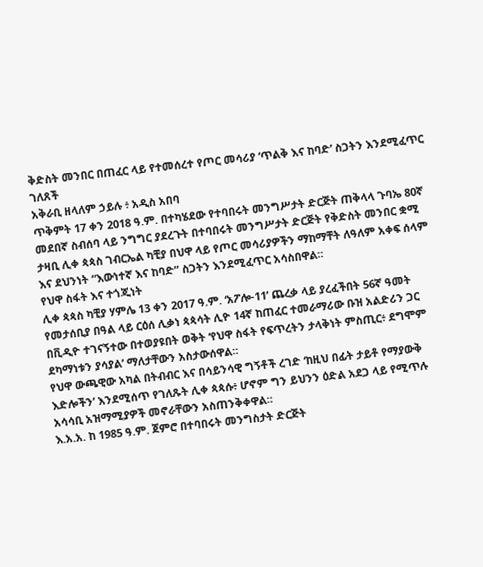ቅድስት መንበር በጠፈር ላይ የተመሰረተ የጦር መሳሪያ ‘ጥልቅ እና ከባድ’ ስጋትን እንደሚፈጥር ገለጸች
አቅራቢ ዘላለም ኃይሉ ፥ አዲስ አበባ
ጥቅምት 17 ቀን 2018 ዓ.ም. በተካሄደው የተባበሩት መንግሥታት ድርጅት ጠቅላላ ጉባኤ 80ኛ መደበኛ ስብሰባ ላይ ንግግር ያደረጉት በተባበሩት መንግሥታት ድርጅት የቅድስት መንበር ቋሚ ታዛቢ ሊቀ ጳጳስ ገብርኤል ካቺያ በህዋ ላይ የጦር መሳሪያዎችን ማከማቸት ለዓለም አቀፍ ሰላም እና ደህንነት “እውነተኛ እና ከባድ” ስጋትን እንደሚፈጥር አሳስበዋል።
የህዋ ስፋት እና ተጎጂነት
ሊቀ ጳጳስ ካቺያ ሃምሌ 13 ቀን 2017 ዓ.ም. ‘አፖሎ-11’ ጨረቃ ላይ ያረፈችበት 56ኛ ዓመት የመታሰቢያ በዓል ላይ ርዕሰ ሊቃነ ጳጳሳት ሊዮ 14ኛ ከጠፈር ተመራማሪው ቡዝ አልድሪን ጋር በቪዲዮ ተገናኝተው በተወያዩበት ወቅት ‘የህዋ ስፋት የፍጥረትን ታላቅነት ምስጢር፥ ደግሞም ደካማነቱን ያሳያል’ ማለታቸውን አስታውሰዋል።
የህዋ ውጫዊው አካል በትብብር እና በሳይንሳዊ ግኝቶች ረገድ ‘ከዚህ በፊት ታይቶ የማያውቅ እድሎችን’ እንደሚሰጥ የገለጹት ሊቀ ጳጳሱ፥ ሆኖም ግን ይህንን ዕድል አደጋ ላይ የሚጥሉ አሳሳቢ አዝማሚያዎች መኖራቸውን አስጠንቅቀዋል።
እ.አ.አ. ከ 1985 ዓ.ም. ጀምሮ በተባበሩት መንግስታት ድርጅት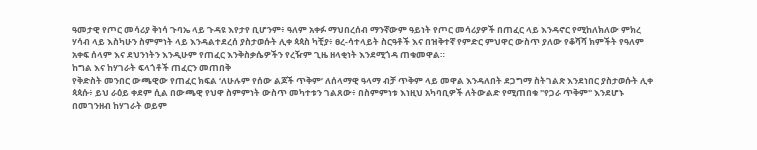ዓመታዊ የጦር መሳሪያ ቅነሳ ጉባኤ ላይ ጉዳዩ እየታየ ቢሆንም፥ ዓለም አቀፉ ማህበረሰብ ማንኛውም ዓይነት የጦር መሳሪያዎች በጠፈር ላይ እንዳኖር የሚከለክለው ምክረ ሃሳብ ላይ እስካሁን ስምምነት ላይ እንዳልተደረሰ ያስታወሱት ሊቀ ጳጳስ ካቺያ፥ ፀረ-ሳተላይት ስርዓቶች እና በዝቅተኛ የምድር ምህዋር ውስጥ ያለው የቆሻሻ ክምችት የዓለም አቀፍ ሰላም እና ደህንነትን እንዲሁም የጠፈር እንቅስቃሴዎችን የረዥም ጊዜ ዘላቂነት እንደሚጎዳ ጠቁመዋል።
ከግል እና ከሃገራት ፍላጎቶች ጠፈርን መጠበቅ
የቅድስት መንበር ውጫዊው የጠፈር ክፍል ‘ለሁሉም የሰው ልጆች ጥቅም’ ለሰላማዊ ዓላማ ብቻ ጥቅም ላይ መዋል እንዳለበት ደጋግማ ስትገልጽ እንደነበር ያስታወሱት ሊቀ ጳጳሱ፥ ይህ ራዕይ ቀደም ሲል በውጫዊ የህዋ ስምምነት ውስጥ መካተቱን ገልጸው፥ በስምምነቱ እነዚህ አካባቢዎች ለትውልድ የሚጠበቁ "የጋራ ጥቅም" እንደሆኑ በመገንዘብ ከሃገራት ወይም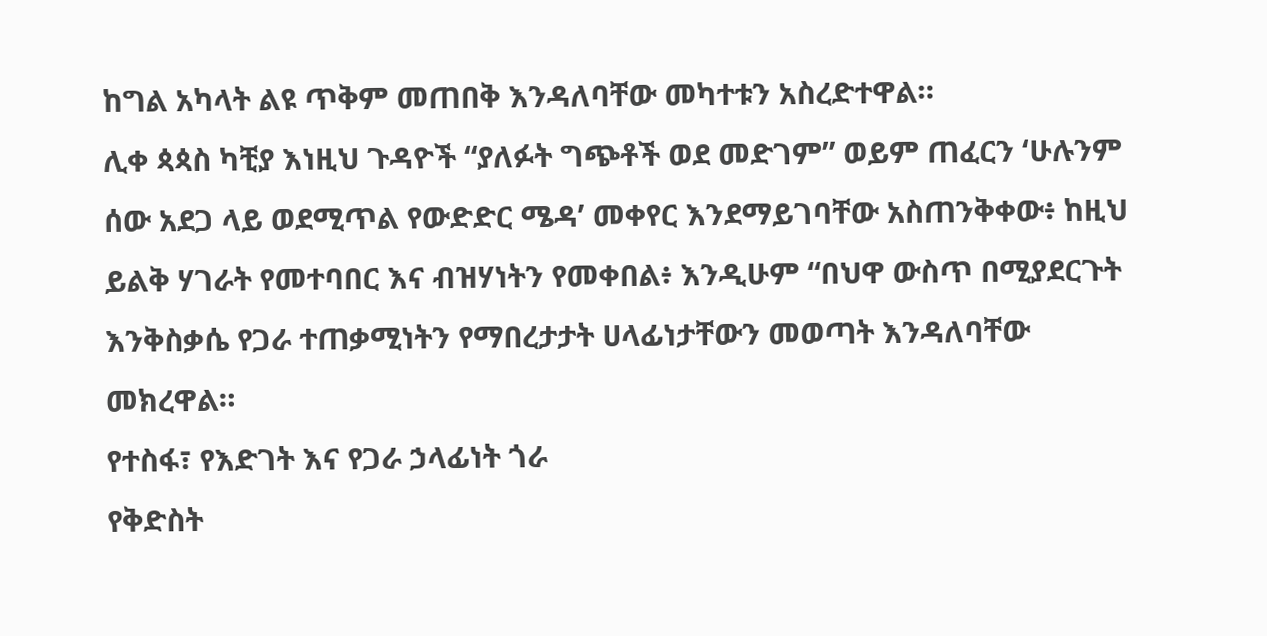ከግል አካላት ልዩ ጥቅም መጠበቅ እንዳለባቸው መካተቱን አስረድተዋል።
ሊቀ ጳጳስ ካቺያ እነዚህ ጉዳዮች “ያለፉት ግጭቶች ወደ መድገም” ወይም ጠፈርን ‘ሁሉንም ሰው አደጋ ላይ ወደሚጥል የውድድር ሜዳ’ መቀየር እንደማይገባቸው አስጠንቅቀው፥ ከዚህ ይልቅ ሃገራት የመተባበር እና ብዝሃነትን የመቀበል፥ እንዲሁም “በህዋ ውስጥ በሚያደርጉት እንቅስቃሴ የጋራ ተጠቃሚነትን የማበረታታት ሀላፊነታቸውን መወጣት እንዳለባቸው መክረዋል።
የተስፋ፣ የእድገት እና የጋራ ኃላፊነት ጎራ
የቅድስት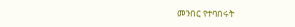መንበር የተባበሩት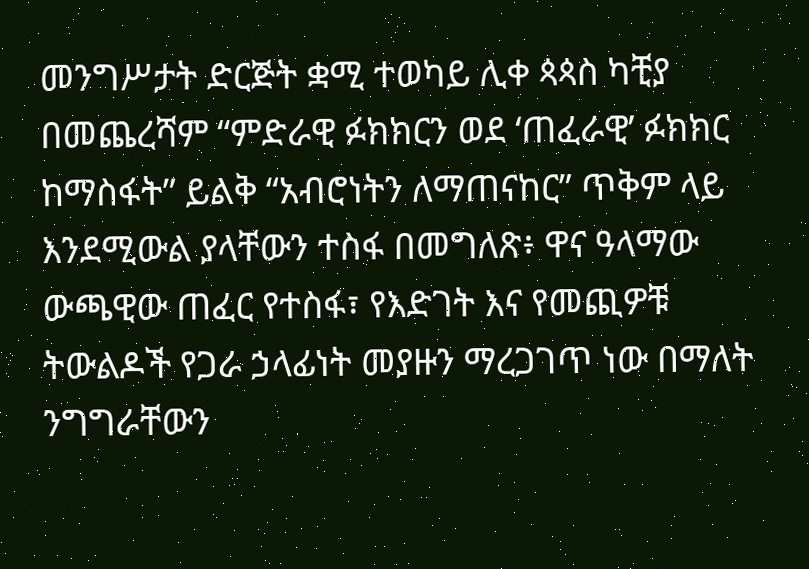መንግሥታት ድርጅት ቋሚ ተወካይ ሊቀ ጳጳስ ካቺያ በመጨረሻም “ምድራዊ ፉክክርን ወደ ‘ጠፈራዊ’ ፉክክር ከማስፋት” ይልቅ “አብሮነትን ለማጠናከር” ጥቅም ላይ እንደሚውል ያላቸውን ተስፋ በመግለጽ፥ ዋና ዓላማው ውጫዊው ጠፈር የተስፋ፣ የእድገት እና የመጪዎቹ ትውልዶች የጋራ ኃላፊነት መያዙን ማረጋገጥ ነው በማለት ንግግራቸውን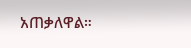አጠቃለዋል።